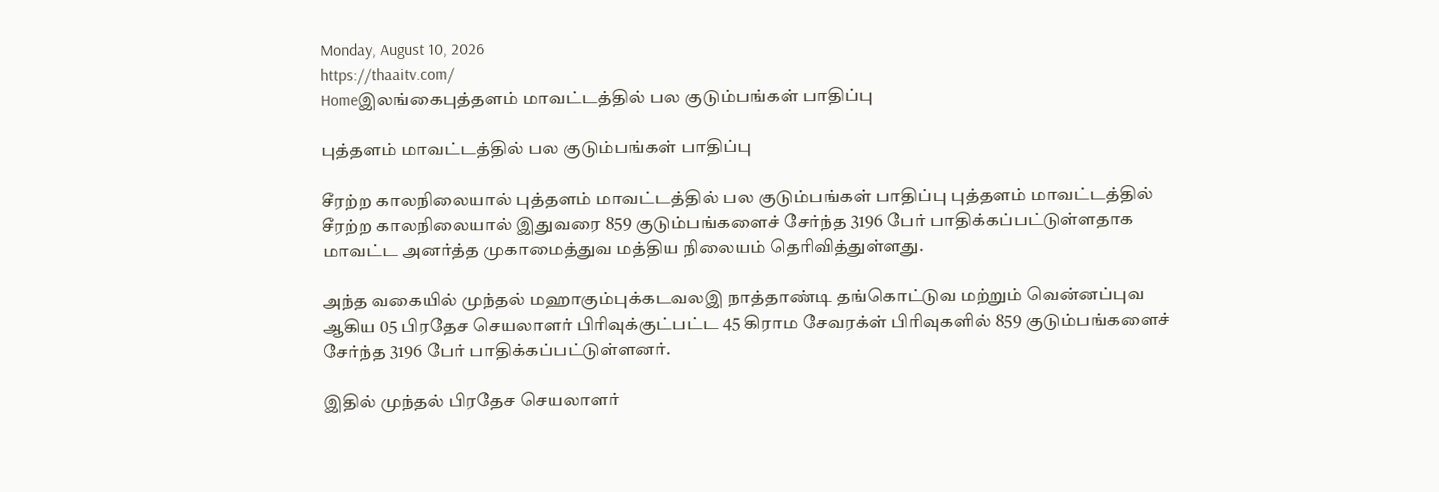Monday, August 10, 2026
https://thaaitv.com/
Homeஇலங்கைபுத்தளம் மாவட்டத்தில் பல குடும்பங்கள் பாதிப்பு

புத்தளம் மாவட்டத்தில் பல குடும்பங்கள் பாதிப்பு

சீரற்ற காலநிலையால் புத்தளம் மாவட்டத்தில் பல குடும்பங்கள் பாதிப்பு புத்தளம் மாவட்டத்தில் சீரற்ற காலநிலையால் இதுவரை 859 குடும்பங்களைச் சேர்ந்த 3196 பேர் பாதிக்கப்பட்டுள்ளதாக மாவட்ட அனர்த்த முகாமைத்துவ மத்திய நிலையம் தெரிவித்துள்ளது.

அந்த வகையில் முந்தல் மஹாகும்புக்கடவலஇ நாத்தாண்டி தங்கொட்டுவ மற்றும் வென்னப்புவ ஆகிய 05 பிரதேச செயலாளர் பிரிவுக்குட்பட்ட 45 கிராம சேவரக்ள் பிரிவுகளில் 859 குடும்பங்களைச் சேர்ந்த 3196 பேர் பாதிக்கப்பட்டுள்ளனர்.

இதில் முந்தல் பிரதேச செயலாளர்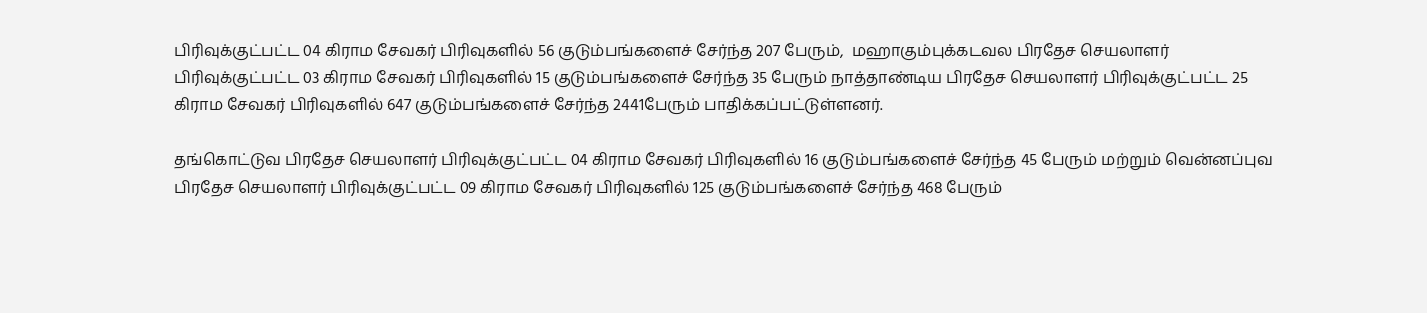பிரிவுக்குட்பட்ட 04 கிராம சேவகர் பிரிவுகளில் 56 குடும்பங்களைச் சேர்ந்த 207 பேரும்,  மஹாகும்புக்கடவல பிரதேச செயலாளர் பிரிவுக்குட்பட்ட 03 கிராம சேவகர் பிரிவுகளில் 15 குடும்பங்களைச் சேர்ந்த 35 பேரும் நாத்தாண்டிய பிரதேச செயலாளர் பிரிவுக்குட்பட்ட 25 கிராம சேவகர் பிரிவுகளில் 647 குடும்பங்களைச் சேர்ந்த 2441பேரும் பாதிக்கப்பட்டுள்ளனர்.

தங்கொட்டுவ பிரதேச செயலாளர் பிரிவுக்குட்பட்ட 04 கிராம சேவகர் பிரிவுகளில் 16 குடும்பங்களைச் சேர்ந்த 45 பேரும் மற்றும் வென்னப்புவ பிரதேச செயலாளர் பிரிவுக்குட்பட்ட 09 கிராம சேவகர் பிரிவுகளில் 125 குடும்பங்களைச் சேர்ந்த 468 பேரும்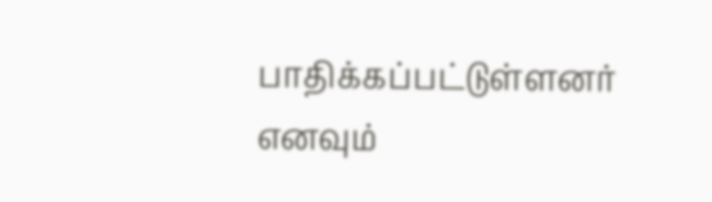பாதிக்கப்பட்டுள்ளனர் எனவும்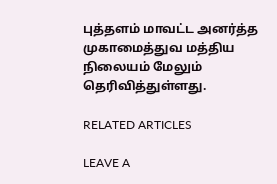புத்தளம் மாவட்ட அனர்த்த முகாமைத்துவ மத்திய நிலையம் மேலும் தெரிவித்துள்ளது.

RELATED ARTICLES

LEAVE A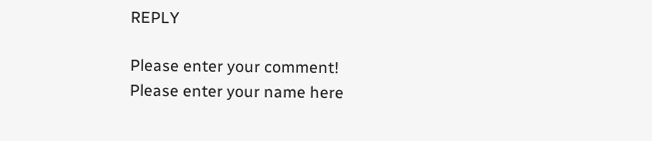REPLY

Please enter your comment!
Please enter your name here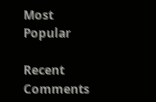Most Popular

Recent Comments